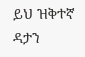ይህ ዝቅተኛ ዳታን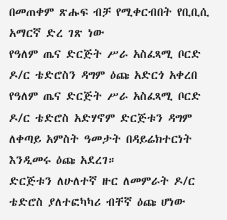በመጠቀም ጽሑፍ ብቻ የሚቀርብበት የቢቢሲ አማርኛ ድረ ገጽ ነው
የዓለም ጤና ድርጅት ሥራ አስፈጻሚ ቦርድ ዶ/ር ቴድሮስን ዳግም ዕጩ አድርጎ አቀረበ
የዓለም ጤና ድርጅት ሥራ አስፈጻሚ ቦርድ ዶ/ር ቴድሮስ አድሃኖም ድርጅቱን ዳግም ለቀጣይ አምስት ዓመታት በዳይሬክተርነት እንዲመሩ ዕጩ አደረገ።
ድርጅቱን ለሁለተኛ ዙር ለመምራት ዶ/ር ቴድሮስ ያለተፎካካሪ ብቸኛ ዕጩ ሆነው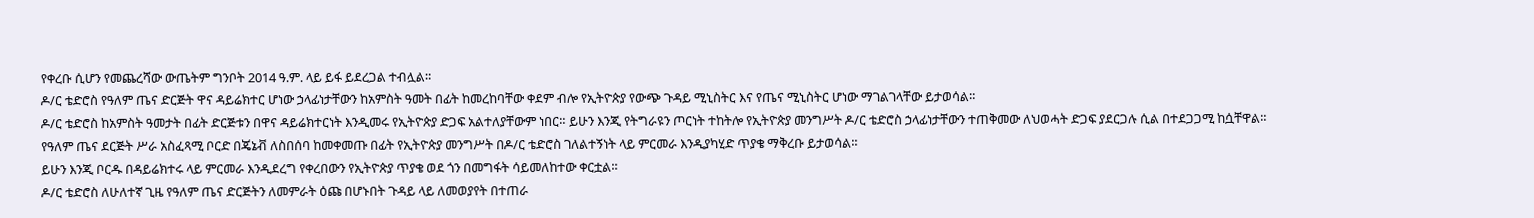የቀረቡ ሲሆን የመጨረሻው ውጤትም ግንቦት 2014 ዓ.ም. ላይ ይፋ ይደረጋል ተብሏል።
ዶ/ር ቴድሮስ የዓለም ጤና ድርጅት ዋና ዳይሬክተር ሆነው ኃላፊነታቸውን ከአምስት ዓመት በፊት ከመረከባቸው ቀደም ብሎ የኢትዮጵያ የውጭ ጉዳይ ሚኒስትር እና የጤና ሚኒስትር ሆነው ማገልገላቸው ይታወሳል።
ዶ/ር ቴድሮስ ከአምስት ዓመታት በፊት ድርጅቱን በዋና ዳይሬክተርነት እንዲመሩ የኢትዮጵያ ድጋፍ አልተለያቸውም ነበር። ይሁን እንጂ የትግራዩን ጦርነት ተከትሎ የኢትዮጵያ መንግሥት ዶ/ር ቴድሮስ ኃላፊነታቸውን ተጠቅመው ለህወሓት ድጋፍ ያደርጋሉ ሲል በተደጋጋሚ ከሷቸዋል።
የዓለም ጤና ደርጅት ሥራ አስፈጻሚ ቦርድ በጄኔቭ ለስበሰባ ከመቀመጡ በፊት የኢትዮጵያ መንግሥት በዶ/ር ቴድሮስ ገለልተኝነት ላይ ምርመራ እንዲያካሂድ ጥያቄ ማቅረቡ ይታወሳል።
ይሁን እንጂ ቦርዱ በዳይሬክተሩ ላይ ምርመራ እንዲደረግ የቀረበውን የኢትዮጵያ ጥያቄ ወደ ጎን በመግፋት ሳይመለከተው ቀርቷል።
ዶ/ር ቴድሮስ ለሁለተኛ ጊዜ የዓለም ጤና ድርጅትን ለመምራት ዕጩ በሆኑበት ጉዳይ ላይ ለመወያየት በተጠራ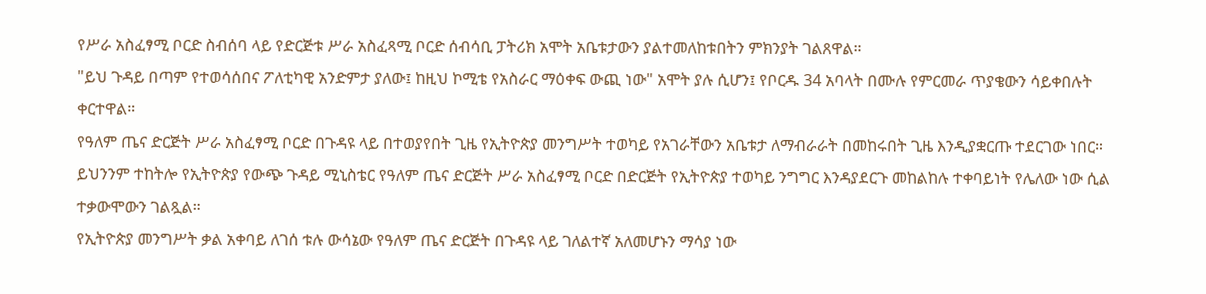የሥራ አስፈፃሚ ቦርድ ስብሰባ ላይ የድርጅቱ ሥራ አስፈጻሚ ቦርድ ሰብሳቢ ፓትሪክ አሞት አቤቱታውን ያልተመለከቱበትን ምክንያት ገልጸዋል።
"ይህ ጉዳይ በጣም የተወሳሰበና ፖለቲካዊ አንድምታ ያለው፤ ከዚህ ኮሚቴ የአስራር ማዕቀፍ ውጪ ነው" አሞት ያሉ ሲሆን፤ የቦርዱ 34 አባላት በሙሉ የምርመራ ጥያቄውን ሳይቀበሉት ቀርተዋል።
የዓለም ጤና ድርጅት ሥራ አስፈፃሚ ቦርድ በጉዳዩ ላይ በተወያየበት ጊዜ የኢትዮጵያ መንግሥት ተወካይ የአገራቸውን አቤቱታ ለማብራራት በመከሩበት ጊዜ እንዲያቋርጡ ተደርገው ነበር።
ይህንንም ተከትሎ የኢትዮጵያ የውጭ ጉዳይ ሚኒስቴር የዓለም ጤና ድርጅት ሥራ አስፈፃሚ ቦርድ በድርጅት የኢትዮጵያ ተወካይ ንግግር እንዳያደርጉ መከልከሉ ተቀባይነት የሌለው ነው ሲል ተቃውሞውን ገልጿል።
የኢትዮጵያ መንግሥት ቃል አቀባይ ለገሰ ቱሉ ውሳኔው የዓለም ጤና ድርጅት በጉዳዩ ላይ ገለልተኛ አለመሆኑን ማሳያ ነው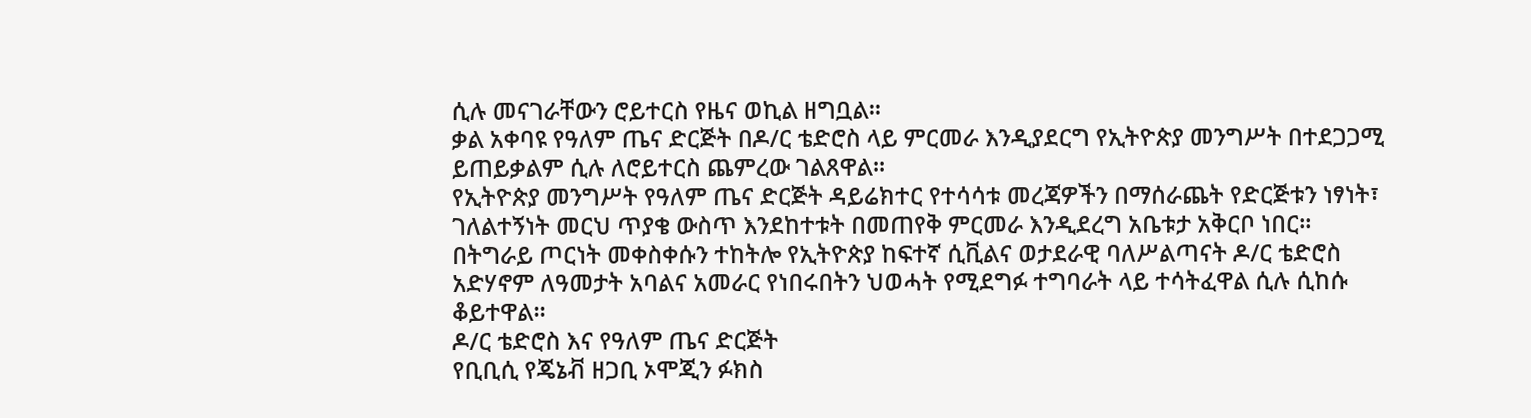ሲሉ መናገራቸውን ሮይተርስ የዜና ወኪል ዘግቧል።
ቃል አቀባዩ የዓለም ጤና ድርጅት በዶ/ር ቴድሮስ ላይ ምርመራ እንዲያደርግ የኢትዮጵያ መንግሥት በተደጋጋሚ ይጠይቃልም ሲሉ ለሮይተርስ ጨምረው ገልጸዋል።
የኢትዮጵያ መንግሥት የዓለም ጤና ድርጅት ዳይሬክተር የተሳሳቱ መረጃዎችን በማሰራጨት የድርጅቱን ነፃነት፣ ገለልተኝነት መርህ ጥያቄ ውስጥ እንደከተቱት በመጠየቅ ምርመራ እንዲደረግ አቤቱታ አቅርቦ ነበር።
በትግራይ ጦርነት መቀስቀሱን ተከትሎ የኢትዮጵያ ከፍተኛ ሲቪልና ወታደራዊ ባለሥልጣናት ዶ/ር ቴድሮስ አድሃኖም ለዓመታት አባልና አመራር የነበሩበትን ህወሓት የሚደግፉ ተግባራት ላይ ተሳትፈዋል ሲሉ ሲከሱ ቆይተዋል።
ዶ/ር ቴድሮስ እና የዓለም ጤና ድርጅት
የቢቢሲ የጄኔቭ ዘጋቢ ኦሞጂን ፉክስ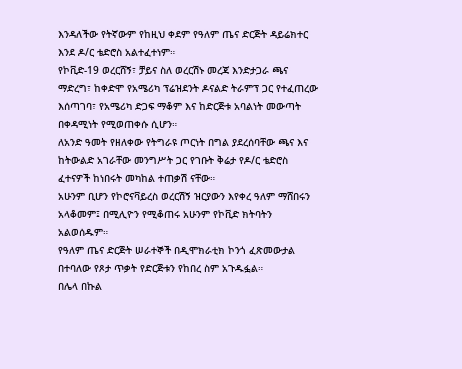እንዳለችው የትኛውም የከዚህ ቀደም የዓለም ጤና ድርጅት ዳይሬክተር እንደ ዶ/ር ቴድሮስ አልተፈተነም።
የኮቪድ-19 ወረርሸኝ፣ ቻይና ስለ ወረርሽኑ መረጃ እንድታጋራ ጫና ማድረግ፣ ከቀድሞ የአሜሪካ ፕሬዝደንት ዶናልድ ትራምፕ ጋር የተፈጠረው እሰጣገባ፣ የአሜሪካ ድጋፍ ማቆም እና ከድርጅቱ አባልነት መውጣት በቀዳሚነት የሚወጠቀሱ ሲሆን።
ለአንድ ዓመት የዘለቀው የትግራዩ ጦርነት በግል ያደረሰባቸው ጫና እና ከትውልድ አገራቸው መንግሥት ጋር የገቡት ቅሬታ የዶ/ር ቴድሮስ ፈተናዎች ከነበሩት መካከል ተጠቃሽ ናቸው።
አሁንም ቢሆን የኮሮናቫይረስ ወረርሽኝ ዝርያውን እየቀረ ዓለም ማሸበሩን አላቆመም፤ በሚሊዮን የሚቆጠሩ አሁንም የኮቪድ ክትባትን አልወሰዱም።
የዓለም ጤና ድርጅት ሠራተኞች በዲሞክራቲክ ኮንጎ ፈጽመውታል በተባለው የጾታ ጥቃት የድርጅቱን የከበረ ስም አጉዱፏል።
በሌላ በኩል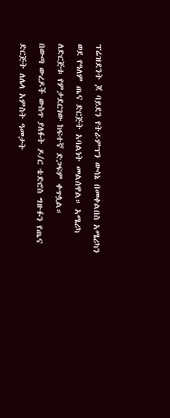ፕሬዝደንት ጆ ባይደን የትራምፕን ውሳኔ በመቀልበስ አሜሪካን ወደ የዓለም ጤና ድርጅት አባልነት መልሰዋል። አሜሪካ ለድርጅቱ የምታደርገው ከፍተኛ ድጋፍም ቀጥሏል።
በውጣ ውረዶች ውስጥ ያለፉት ዶ/ር ቴድሮስ ግዙፉን የጤና ድርጅት ለሌላ አምስት ዓመታት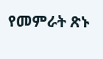የመምራት ጽኑ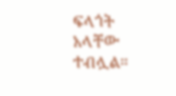ፍላጎት አላቸው ተብሏል።